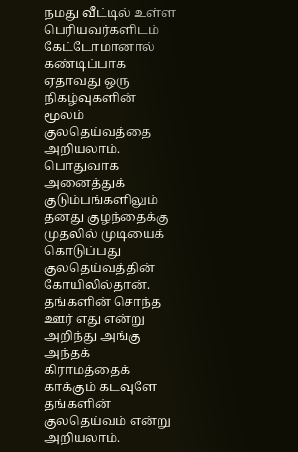நமது வீட்டில் உள்ள பெரியவர்களிடம் கேட்டோமானால் கண்டிப்பாக ஏதாவது ஒரு நிகழ்வுகளின் மூலம் குலதெய்வத்தை அறியலாம். பொதுவாக அனைத்துக் குடும்பங்களிலும் தனது குழந்தைக்கு முதலில் முடியைக் கொடுப்பது குலதெய்வத்தின் கோயிலில்தான். தங்களின் சொந்த ஊர் எது என்று அறிந்து அங்கு அந்தக் கிராமத்தைக் காக்கும் கடவுளே தங்களின் குலதெய்வம் என்று அறியலாம்.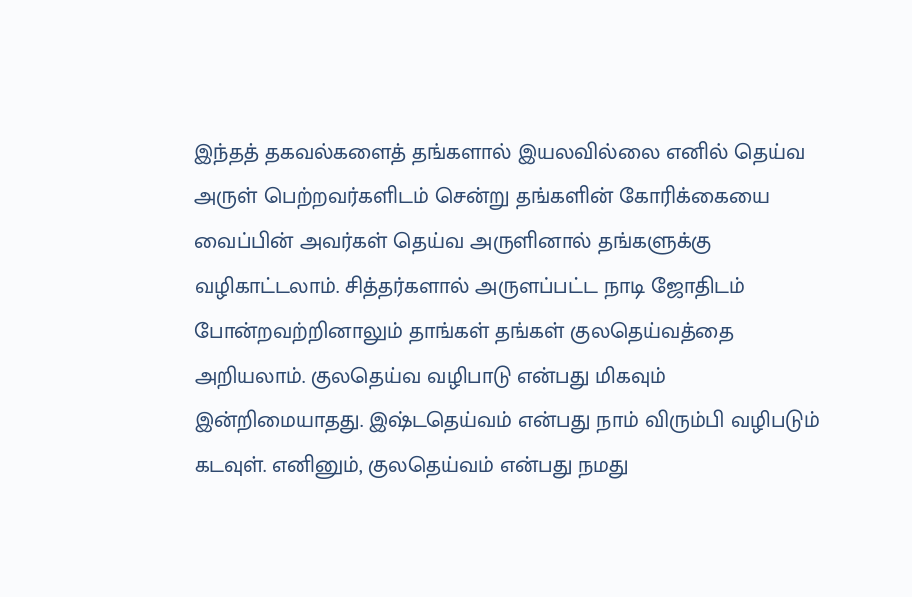இந்தத் தகவல்களைத் தங்களால் இயலவில்லை எனில் தெய்வ அருள் பெற்றவர்களிடம் சென்று தங்களின் கோரிக்கையை வைப்பின் அவர்கள் தெய்வ அருளினால் தங்களுக்கு வழிகாட்டலாம். சித்தர்களால் அருளப்பட்ட நாடி ஜோதிடம் போன்றவற்றினாலும் தாங்கள் தங்கள் குலதெய்வத்தை அறியலாம். குலதெய்வ வழிபாடு என்பது மிகவும் இன்றிமையாதது. இஷ்டதெய்வம் என்பது நாம் விரும்பி வழிபடும் கடவுள். எனினும், குலதெய்வம் என்பது நமது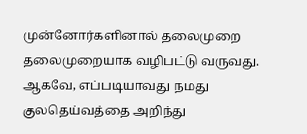முன்னோர்களினால் தலைமுறை தலைமுறையாக வழிபட்டு வருவது. ஆகவே, எப்படியாவது நமது குலதெய்வத்தை அறிந்து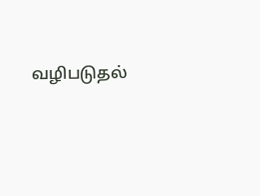வழிபடுதல்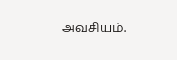அவசியம்.